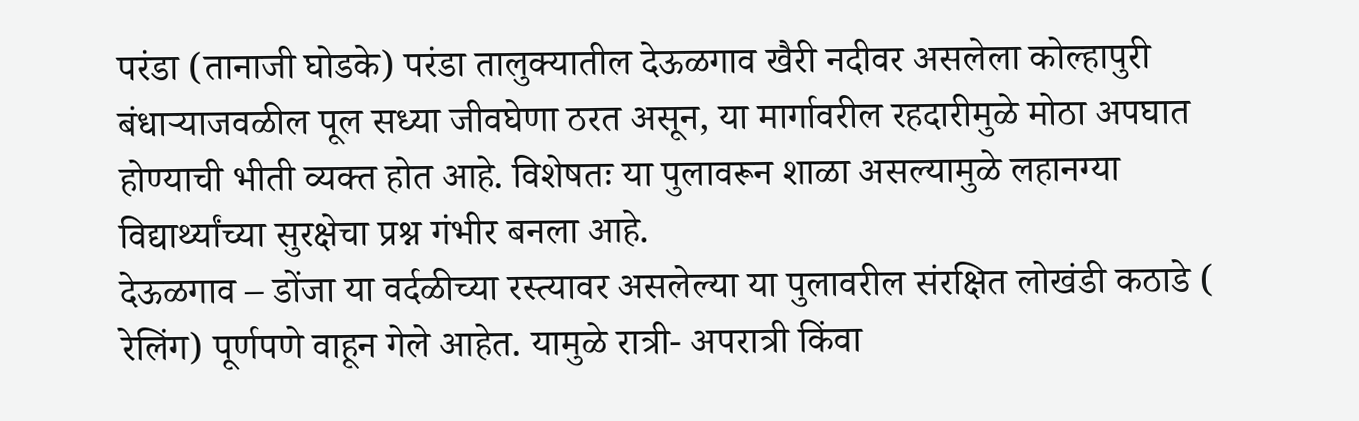परंडा (तानाजी घोडके) परंडा तालुक्यातील देऊळगाव खैरी नदीवर असलेला कोल्हापुरी बंधाऱ्याजवळील पूल सध्या जीवघेणा ठरत असून, या मार्गावरील रहदारीमुळे मोठा अपघात होण्याची भीती व्यक्त होत आहे. विशेषतः या पुलावरून शाळा असल्यामुळे लहानग्या विद्यार्थ्यांच्या सुरक्षेचा प्रश्न गंभीर बनला आहे.
देऊळगाव – डोंजा या वर्दळीच्या रस्त्यावर असलेल्या या पुलावरील संरक्षित लोखंडी कठाडे ( रेलिंग) पूर्णपणे वाहून गेले आहेत. यामुळे रात्री- अपरात्री किंवा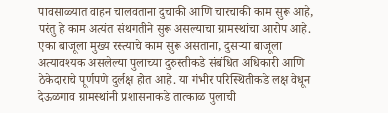पावसाळ्यात वाहन चालवताना दुचाकी आणि चारचाकी काम सुरू आहे, परंतु हे काम अत्यंत संथगतीने सुरू असल्याचा ग्रामस्थांचा आरोप आहे.
एका बाजूला मुख्य रस्त्याचे काम सुरू असताना, दुसऱ्या बाजूला अत्यावश्यक असलेल्या पुलाच्या दुरुस्तीकडे संबंधित अधिकारी आणि ठेकेदाराचे पूर्णपणे दुर्लक्ष होत आहे. या गंभीर परिस्थितीकडे लक्ष वेधून देऊळगाव ग्रामस्थांनी प्रशासनाकडे तात्काळ पुलाची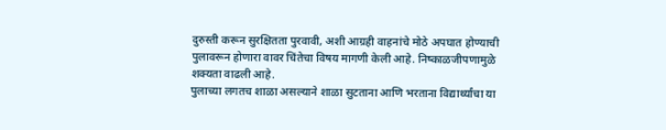दुरुस्ती करून सुरक्षितता पुरवावी, अशी आग्रही वाहनांचे मोठे अपघात होण्याची पुलावरून होणारा वावर चिंतेचा विषय मागणी केली आहे. निष्काळजीपणामुळे शक्यता वाढली आहे.
पुलाच्या लगतच शाळा असल्याने शाळा सुटताना आणि भरताना विद्यार्थ्यांचा या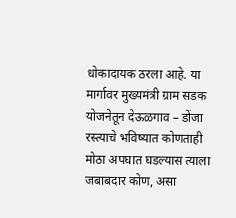धोकादायक ठरला आहे. या मार्गावर मुख्यमंत्री ग्राम सडक योजनेतून देऊळगाव – डोंजा रस्त्याचे भविष्यात कोणताही मोठा अपघात घडल्यास त्याला जबाबदार कोण, असा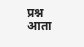प्रश्न आता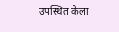उपस्थित केला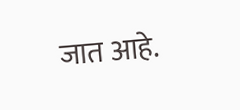जात आहे.